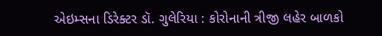એઇમ્સના ડિરેક્ટર ડૉ. ગુલેરિયા : કોરોનાની ત્રીજી લહેર બાળકો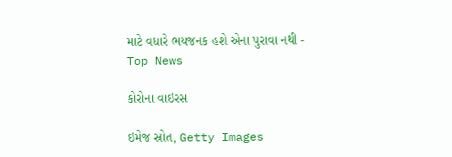માટે વધારે ભયજનક હશે એના પુરાવા નથી - Top News

કોરોના વાઇરસ

ઇમેજ સ્રોત, Getty Images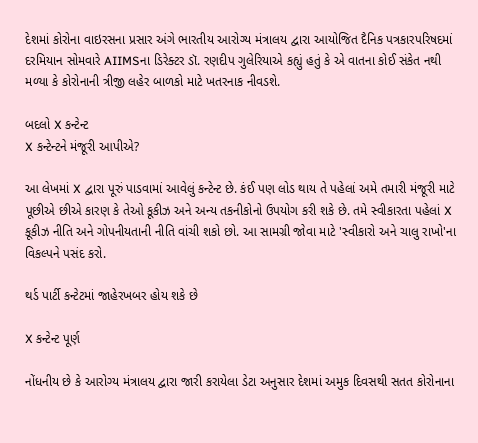દેશમાં કોરોના વાઇરસના પ્રસાર અંગે ભારતીય આરોગ્ય મંત્રાલય દ્વારા આયોજિત દૈનિક પત્રકારપરિષદમાં દરમિયાન સોમવારે AIIMSના ડિરેક્ટર ડૉ. રણદીપ ગુલેરિયાએ કહ્યું હતું કે એ વાતના કોઈ સંકેત નથી મળ્યા કે કોરોનાની ત્રીજી લહેર બાળકો માટે ખતરનાક નીવડશે.

બદલો X કન્ટેન્ટ
X કન્ટેન્ટને મંજૂરી આપીએ?

આ લેખમાં X દ્વારા પૂરું પાડવામાં આવેલું કન્ટેન્ટ છે. કંઈ પણ લોડ થાય તે પહેલાં અમે તમારી મંજૂરી માટે પૂછીએ છીએ કારણ કે તેઓ કૂકીઝ અને અન્ય તકનીકોનો ઉપયોગ કરી શકે છે. તમે સ્વીકારતા પહેલાં X કૂકીઝ નીતિ અને ગોપનીયતાની નીતિ વાંચી શકો છો. આ સામગ્રી જોવા માટે 'સ્વીકારો અને ચાલુ રાખો'ના વિકલ્પને પસંદ કરો.

થર્ડ પાર્ટી કન્ટેટમાં જાહેરખબર હોય શકે છે

X કન્ટેન્ટ પૂર્ણ

નોંધનીય છે કે આરોગ્ય મંત્રાલય દ્વારા જારી કરાયેલા ડેટા અનુસાર દેશમાં અમુક દિવસથી સતત કોરોનાના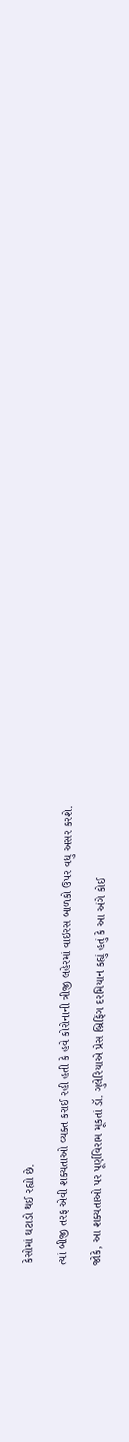કેસોમાં ઘટાડો થઈ રહ્યો છે.

ત્યાં બીજી તરફ એવી શક્યતાઓ વ્યક્ત કરાઈ રહી હતી કે હવે કોરોનાની ત્રીજી લહેરમાં વાઇરસ બાળકો ઉપર વધુ અસર કરશે.

જોકે, આ શક્યતાઓ પર પૂર્ણવિરામ મૂકતાં ડૉ. ગુલેરિયાએ પ્રેસ બ્રિફિંગ દરમિયાન કહ્યું હતું કે આ અંગે કોઈ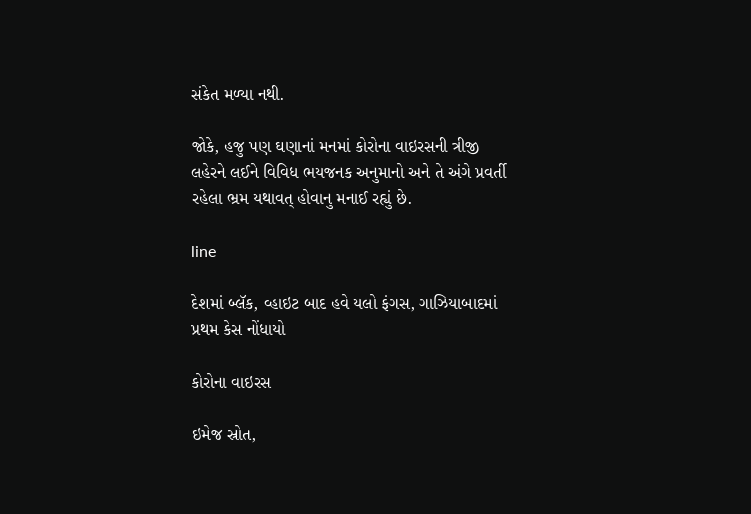સંકેત મળ્યા નથી.

જોકે, હજુ પણ ઘણાનાં મનમાં કોરોના વાઇરસની ત્રીજી લહેરને લઈને વિવિધ ભયજનક અનુમાનો અને તે અંગે પ્રવર્તી રહેલા ભ્રમ યથાવત્ હોવાનુ મનાઈ રહ્યું છે.

line

દેશમાં બ્લૅક, વ્હાઇટ બાદ હવે યલો ફંગસ, ગાઝિયાબાદમાં પ્રથમ કેસ નોંધાયો

કોરોના વાઇરસ

ઇમેજ સ્રોત,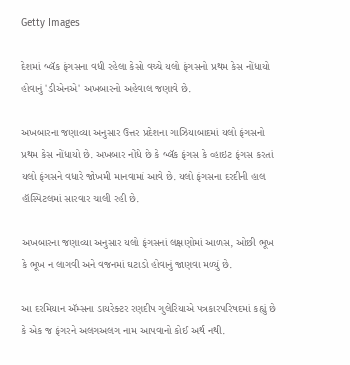Getty Images

દેશમાં બ્લૅક ફંગસના વધી રહેલા કેસો વચ્ચે યલો ફંગસનો પ્રથમ કેસ નોંધાયો હોવાનું 'ડીએનએ' અખબારનો અહેવાલ જણાવે છે.

અખબારના જણાવ્યા અનુસાર ઉત્તર પ્રદેશના ગાઝિયાબાદમાં યલો ફંગસનો પ્રથમ કેસ નોંધાયો છે. અખબાર નોંધે છે કે બ્લૅક ફંગસ કે વ્હાઇટ ફંગસ કરતાં યલો ફંગસને વધારે જોખમી માનવામાં આવે છે. યલો ફંગસના દરદીની હાલ હૉસ્પિટલમાં સારવાર ચાલી રહી છે.

અખબારના જણાવ્યા અનુસાર યલો ફંગસનાં લક્ષણોમાં આળસ, ઓછી ભૂખ કે ભૂખ ન લાગવી અને વજનમાં ઘટાડો હોવાનું જાણવા મળ્યું છે.

આ દરમિયાન ઍમ્સના ડાયરેક્ટર રણદીપ ગુલેરિયાએ પત્રકારપરિષદમાં કહ્યું છે કે એક જ ફંગરને અલગઅલગ નામ આપવાનો કોઈ અર્થ નથી.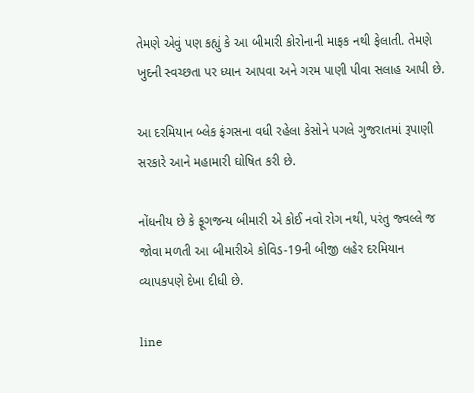તેમણે એવું પણ કહ્યું કે આ બીમારી કોરોનાની માફક નથી ફેલાતી. તેમણે ખુદની સ્વચ્છતા પર ધ્યાન આપવા અને ગરમ પાણી પીવા સલાહ આપી છે.

આ દરમિયાન બ્લેક ફંગસના વધી રહેલા કેસોને પગલે ગુજરાતમાં રૂપાણી સરકારે આને મહામારી ઘોષિત કરી છે.

નોંધનીય છે કે ફૂગજન્ય બીમારી એ કોઈ નવો રોગ નથી, પરંતુ જ્વલ્લે જ જોવા મળતી આ બીમારીએ કોવિડ-19ની બીજી લહેર દરમિયાન વ્યાપકપણે દેખા દીધી છે.

line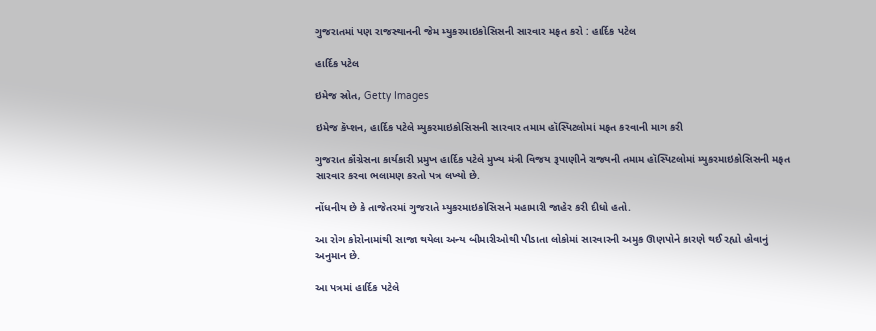ગુજરાતમાં પણ રાજસ્થાનની જેમ મ્યુકરમાઇકોસિસની સારવાર મફત કરો : હાર્દિક પટેલ

હાર્દિક પટેલ

ઇમેજ સ્રોત, Getty Images

ઇમેજ કૅપ્શન, હાર્દિક પટેલે મ્યુકરમાઇકોસિસની સારવાર તમામ હૉસ્પિટલોમાં મફત કરવાની માગ કરી

ગુજરાત કૉંગ્રેસના કાર્યકારી પ્રમુખ હાર્દિક પટેલે મુખ્ય મંત્રી વિજય રૂપાણીને રાજ્યની તમામ હૉસ્પિટલોમાં મ્યુકરમાઇકોસિસની મફત સારવાર કરવા ભલામણ કરતો પત્ર લખ્યો છે.

નોંધનીય છે કે તાજેતરમાં ગુજરાતે મ્યુકરમાઇકોસિસને મહામારી જાહેર કરી દીધો હતો.

આ રોગ કોરોનામાંથી સાજા થયેલા અન્ય બીમારીઓથી પીડાતા લોકોમાં સારવારની અમુક ઊણપોને કારણે થઈ રહ્યો હોવાનું અનુમાન છે.

આ પત્રમાં હાર્દિક પટેલે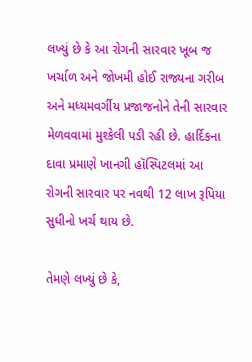લખ્યું છે કે આ રોગની સારવાર ખૂબ જ ખર્ચાળ અને જોખમી હોઈ રાજ્યના ગરીબ અને મધ્યમવર્ગીય પ્રજાજનોને તેની સારવાર મેળવવામાં મુશ્કેલી પડી રહી છે. હાર્દિકના દાવા પ્રમાણે ખાનગી હૉસ્પિટલમાં આ રોગની સારવાર પર નવથી 12 લાખ રૂપિયા સુધીનો ખર્ચ થાય છે.

તેમણે લખ્યું છે કે,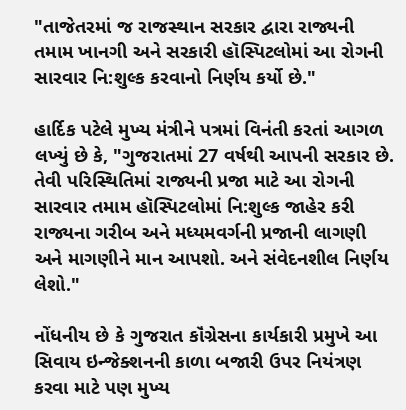"તાજેતરમાં જ રાજસ્થાન સરકાર દ્વારા રાજ્યની તમામ ખાનગી અને સરકારી હૉસ્પિટલોમાં આ રોગની સારવાર નિ:શુલ્ક કરવાનો નિર્ણય કર્યો છે."

હાર્દિક પટેલે મુખ્ય મંત્રીને પત્રમાં વિનંતી કરતાં આગળ લખ્યું છે કે, "ગુજરાતમાં 27 વર્ષથી આપની સરકાર છે. તેવી પરિસ્થિતિમાં રાજ્યની પ્રજા માટે આ રોગની સારવાર તમામ હૉસ્પિટલોમાં નિ:શુલ્ક જાહેર કરી રાજ્યના ગરીબ અને મધ્યમવર્ગની પ્રજાની લાગણી અને માગણીને માન આપશો. અને સંવેદનશીલ નિર્ણય લેશો."

નોંધનીય છે કે ગુજરાત કૉંગ્રેસના કાર્યકારી પ્રમુખે આ સિવાય ઇન્જેક્શનની કાળા બજારી ઉપર નિયંત્રણ કરવા માટે પણ મુખ્ય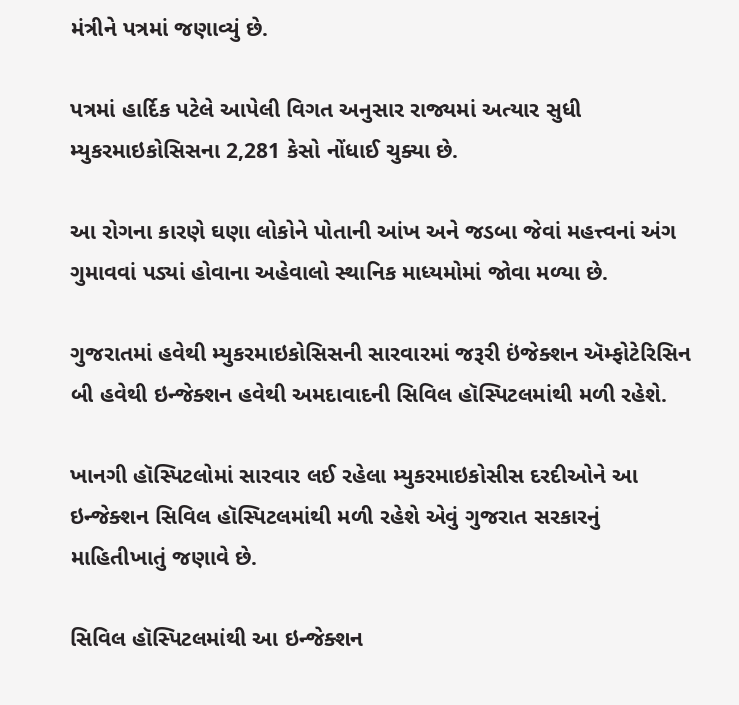મંત્રીને પત્રમાં જણાવ્યું છે.

પત્રમાં હાર્દિક પટેલે આપેલી વિગત અનુસાર રાજ્યમાં અત્યાર સુધી મ્યુકરમાઇકોસિસના 2,281 કેસો નોંધાઈ ચુક્યા છે.

આ રોગના કારણે ઘણા લોકોને પોતાની આંખ અને જડબા જેવાં મહત્ત્વનાં અંગ ગુમાવવાં પડ્યાં હોવાના અહેવાલો સ્થાનિક માધ્યમોમાં જોવા મળ્યા છે.

ગુજરાતમાં હવેથી મ્યુકરમાઇકોસિસની સારવારમાં જરૂરી ઇંજેક્શન ઍમ્ફોટેરિસિન બી હવેથી ઇન્જેક્શન હવેથી અમદાવાદની સિવિલ હૉસ્પિટલમાંથી મળી રહેશે.

ખાનગી હૉસ્પિટલોમાં સારવાર લઈ રહેલા મ્યુકરમાઇકોસીસ દરદીઓને આ ઇન્જેક્શન સિવિલ હૉસ્પિટલમાંથી મળી રહેશે એવું ગુજરાત સરકારનું માહિતીખાતું જણાવે છે.

સિવિલ હૉસ્પિટલમાંથી આ ઇન્જેક્શન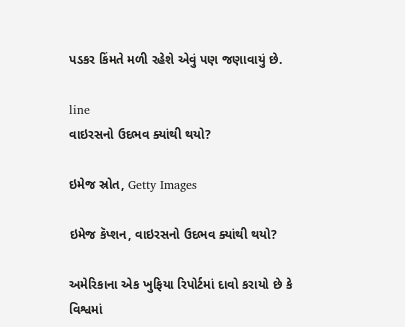પડકર કિંમતે મળી રહેશે એવું પણ જણાવાયું છે.

line
વાઇરસનો ઉદભવ ક્યાંથી થયો?

ઇમેજ સ્રોત, Getty Images

ઇમેજ કૅપ્શન, વાઇરસનો ઉદભવ ક્યાંથી થયો?

અમેરિકાના એક ખુફિયા રિપોર્ટમાં દાવો કરાયો છે કે વિશ્વમાં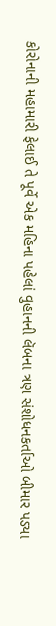કોરોનાની મહામારી ફેલાઈ તે પૂર્વે એક મહિના પહેલાં વુહાનની લૅબના ત્રણ સંશોધનકર્તાઓ બીમાર પડ્યા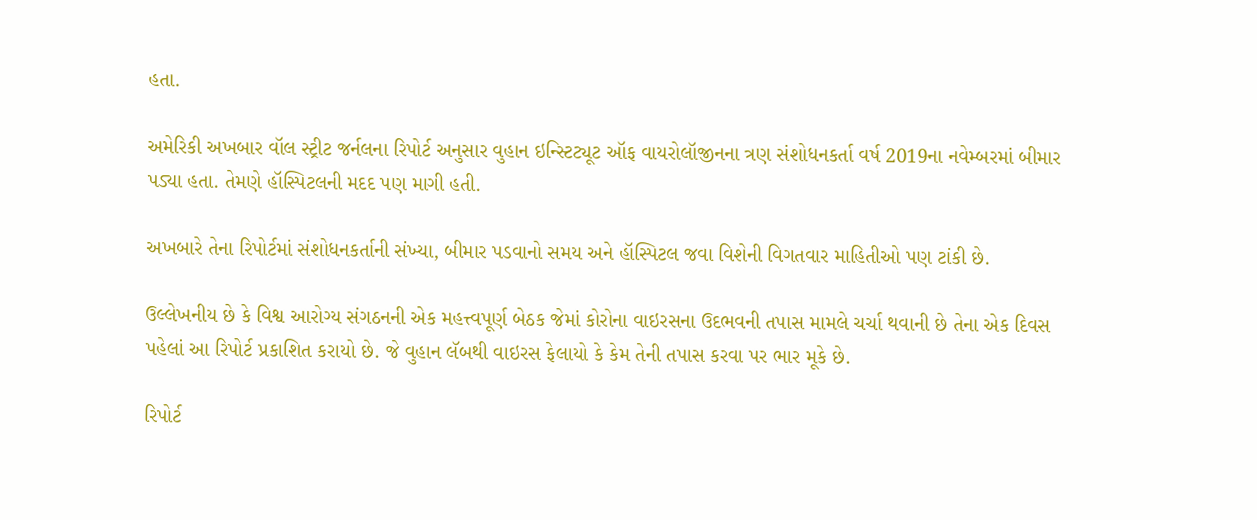હતા.

અમેરિકી અખબાર વૉલ સ્ટ્રીટ જર્નલના રિપોર્ટ અનુસાર વુહાન ઇન્સ્ટિટ્યૂટ ઑફ વાયરોલૉજીનના ત્રણ સંશોધનકર્તા વર્ષ 2019ના નવેમ્બરમાં બીમાર પડ્યા હતા. તેમણે હૉસ્પિટલની મદદ પણ માગી હતી.

અખબારે તેના રિપોર્ટમાં સંશોધનકર્તાની સંખ્યા, બીમાર પડવાનો સમય અને હૉસ્પિટલ જવા વિશેની વિગતવાર માહિતીઓ પણ ટાંકી છે.

ઉલ્લેખનીય છે કે વિશ્વ આરોગ્ય સંગઠનની એક મહત્ત્વપૂર્ણ બેઠક જેમાં કોરોના વાઇરસના ઉદભવની તપાસ મામલે ચર્ચા થવાની છે તેના એક દિવસ પહેલાં આ રિપોર્ટ પ્રકાશિત કરાયો છે. જે વુહાન લૅબથી વાઇરસ ફેલાયો કે કેમ તેની તપાસ કરવા પર ભાર મૂકે છે.

રિપોર્ટ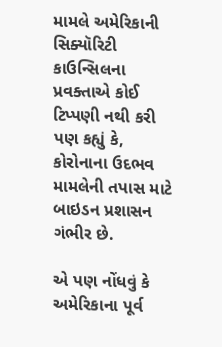મામલે અમેરિકાની સિક્યૉરિટી કાઉન્સિલના પ્રવક્તાએ કોઈ ટિપ્પણી નથી કરી પણ કહ્યું કે, કોરોનાના ઉદભવ મામલેની તપાસ માટે બાઇડન પ્રશાસન ગંભીર છે.

એ પણ નોંધવું કે અમેરિકાના પૂર્વ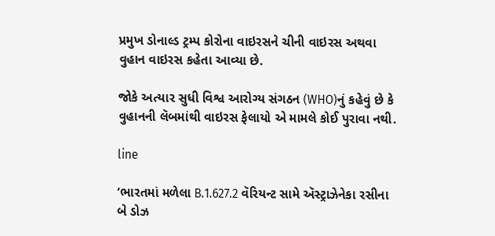પ્રમુખ ડોનાલ્ડ ટ્રમ્પ કોરોના વાઇરસને ચીની વાઇરસ અથવા વુહાન વાઇરસ કહેતા આવ્યા છે.

જોકે અત્યાર સુધી વિશ્વ આરોગ્ય સંગઠન (WHO)નું કહેવું છે કે વુહાનની લૅબમાંથી વાઇરસ ફેલાયો એ મામલે કોઈ પુરાવા નથી.

line

‘ભારતમાં મળેલા B.1.627.2 વૅરિયન્ટ સામે ઍસ્ટ્રાઝેનેકા રસીના બે ડોઝ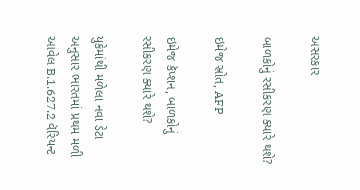અસરકાર

બાળકોનું રસીકરણ ક્યારે થશે?

ઇમેજ સ્રોત, AFP

ઇમેજ કૅપ્શન, બાળકોનું રસીકરણ ક્યારે થશે?

યુકેમાંથી મળેલા નવા ડેટા અનુસાર ભારતમાં પ્રથમ મળી આવેલ B.1.627.2 વૅરિયન્ટ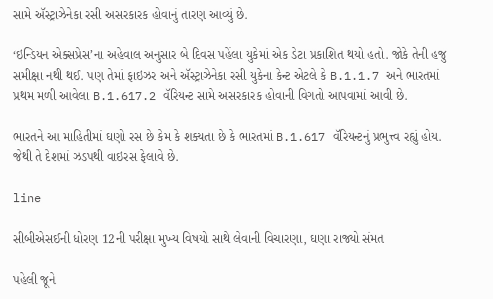સામે ઍસ્ટ્રાઝેનેકા રસી અસરકારક હોવાનું તારણ આવ્યું છે.

‘ઇન્ડિયન એક્સપ્રેસ’ના અહેવાલ અનુસાર બે દિવસ પહેંલા યુકેમાં એક ડેટા પ્રકાશિત થયો હતો. જોકે તેની હજુ સમીક્ષા નથી થઈ. પણ તેમાં ફાઇઝર અને ઍસ્ટ્રાઝેનેકા રસી યુકેના કેન્ટ એટલે કે B.1.1.7 અને ભારતમાં પ્રથમ મળી આવેલા B.1.617.2 વૅરિયન્ટ સામે અસરકારક હોવાની વિગતો આપવામાં આવી છે.

ભારતને આ માહિતીમાં ઘણો રસ છે કેમ કે શક્યતા છે કે ભારતમાં B.1.617 વૅરિયન્ટનું પ્રભુત્ત્વ રહ્યું હોય. જેથી તે દેશમાં ઝડપથી વાઇરસ ફેલાવે છે.

line

સીબીએસઈની ધોરણ 12ની પરીક્ષા મુખ્ય વિષયો સાથે લેવાની વિચારણા, ઘણા રાજ્યો સંમત

પહેલી જૂને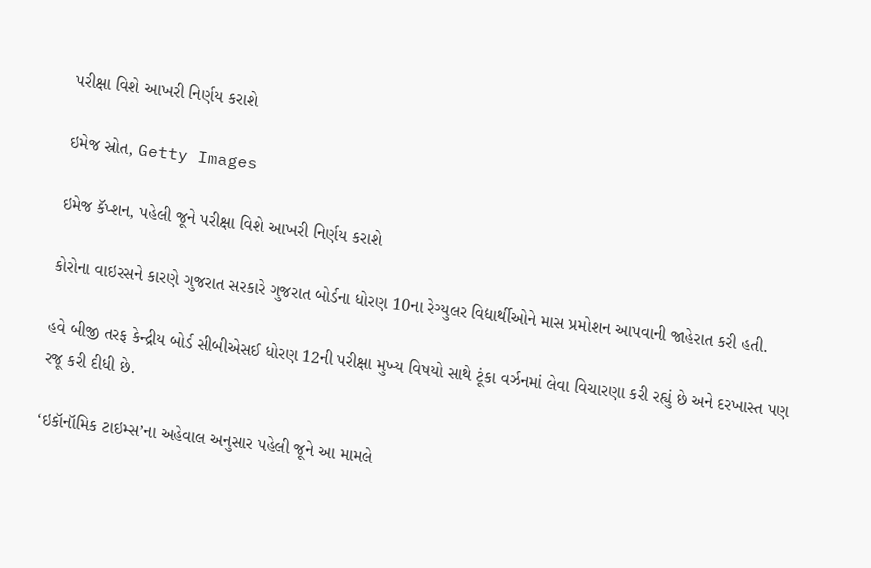પરીક્ષા વિશે આખરી નિર્ણય કરાશે

ઇમેજ સ્રોત, Getty Images

ઇમેજ કૅપ્શન, પહેલી જૂને પરીક્ષા વિશે આખરી નિર્ણય કરાશે

કોરોના વાઇરસને કારણે ગુજરાત સરકારે ગુજરાત બોર્ડના ધોરણ 10ના રેગ્યુલર વિદ્યાર્થીઓને માસ પ્રમોશન આપવાની જાહેરાત કરી હતી.

હવે બીજી તરફ કેન્દ્રીય બોર્ડ સીબીએસઈ ધોરણ 12ની પરીક્ષા મુખ્ય વિષયો સાથે ટૂંકા વર્ઝનમાં લેવા વિચારણા કરી રહ્યું છે અને દરખાસ્ત પણ રજૂ કરી દીધી છે.

‘ઇકૉનૉમિક ટાઇમ્સ’ના અહેવાલ અનુસાર પહેલી જૂને આ મામલે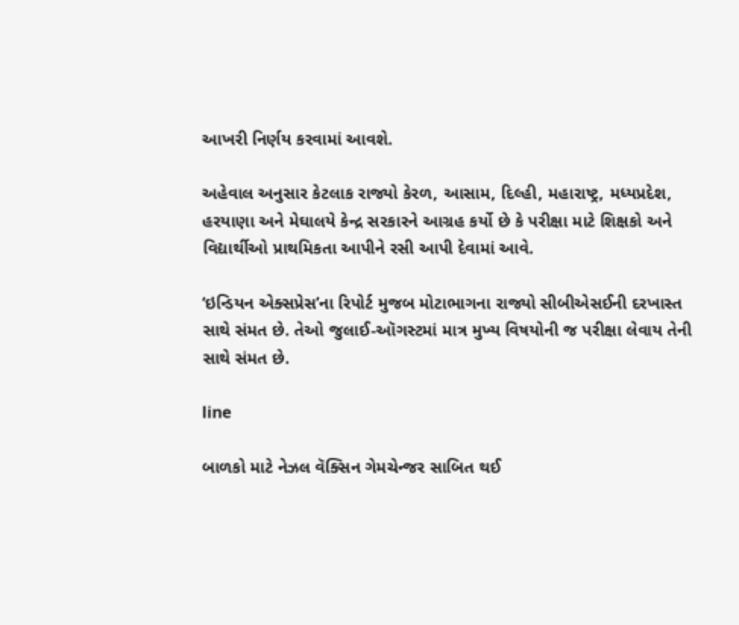આખરી નિર્ણય કરવામાં આવશે.

અહેવાલ અનુસાર કેટલાક રાજ્યો કેરળ, આસામ, દિલ્હી, મહારાષ્ટ્ર, મધ્યપ્રદેશ, હરયાણા અને મેઘાલયે કેન્દ્ર સરકારને આગ્રહ કર્યો છે કે પરીક્ષા માટે શિક્ષકો અને વિદ્યાર્થીઓ પ્રાથમિકતા આપીને રસી આપી દેવામાં આવે.

‘ઇન્ડિયન એક્સપ્રેસ’ના રિપોર્ટ મુજબ મોટાભાગના રાજ્યો સીબીએસઈની દરખાસ્ત સાથે સંમત છે. તેઓ જુલાઈ-ઑગસ્ટમાં માત્ર મુખ્ય વિષયોની જ પરીક્ષા લેવાય તેની સાથે સંમત છે.

line

બાળકો માટે નેઝલ વૅક્સિન ગેમચેન્જર સાબિત થઈ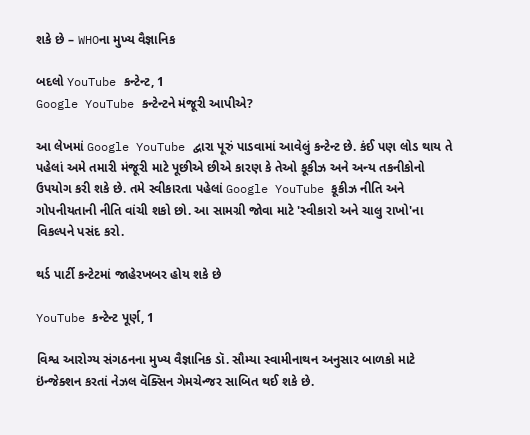શકે છે – WHOના મુખ્ય વૈજ્ઞાનિક

બદલો YouTube કન્ટેન્ટ, 1
Google YouTube કન્ટેન્ટને મંજૂરી આપીએ?

આ લેખમાં Google YouTube દ્વારા પૂરું પાડવામાં આવેલું કન્ટેન્ટ છે. કંઈ પણ લોડ થાય તે પહેલાં અમે તમારી મંજૂરી માટે પૂછીએ છીએ કારણ કે તેઓ કૂકીઝ અને અન્ય તકનીકોનો ઉપયોગ કરી શકે છે. તમે સ્વીકારતા પહેલાં Google YouTube કૂકીઝ નીતિ અને ગોપનીયતાની નીતિ વાંચી શકો છો. આ સામગ્રી જોવા માટે 'સ્વીકારો અને ચાલુ રાખો'ના વિકલ્પને પસંદ કરો.

થર્ડ પાર્ટી કન્ટેટમાં જાહેરખબર હોય શકે છે

YouTube કન્ટેન્ટ પૂર્ણ, 1

વિશ્વ આરોગ્ય સંગઠનના મુખ્ય વૈજ્ઞાનિક ડૉ. સૌમ્યા સ્વામીનાથન અનુસાર બાળકો માટે ઇંન્જેક્શન કરતાં નેઝલ વૅક્સિન ગેમચેન્જર સાબિત થઈ શકે છે.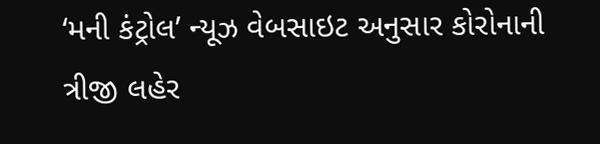‘મની કંટ્રોલ’ ન્યૂઝ વેબસાઇટ અનુસાર કોરોનાની ત્રીજી લહેર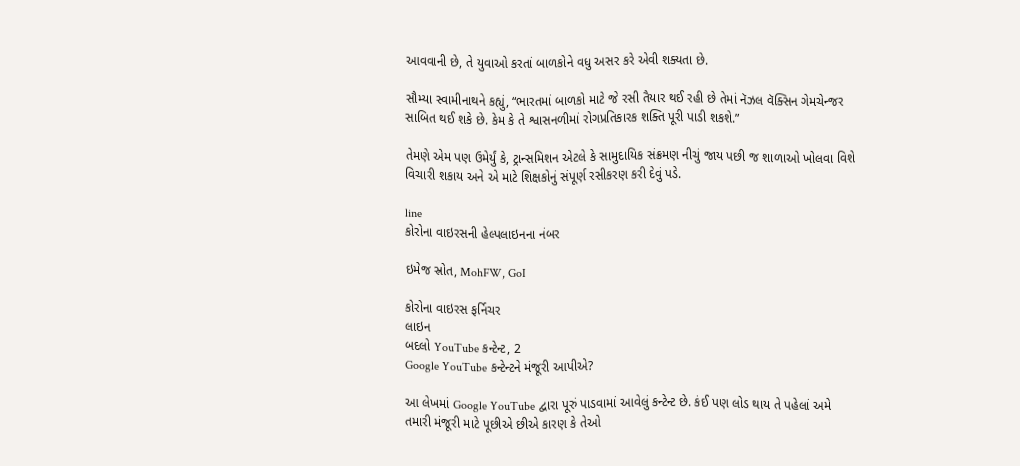આવવાની છે, તે યુવાઓ કરતાં બાળકોને વધુ અસર કરે એવી શક્યતા છે.

સૌમ્યા સ્વામીનાથને કહ્યું, “ભારતમાં બાળકો માટે જે રસી તૈયાર થઈ રહી છે તેમાં નૅઝલ વૅક્સિન ગેમચેન્જર સાબિત થઈ શકે છે. કેમ કે તે શ્વાસનળીમાં રોગપ્રતિકારક શક્તિ પૂરી પાડી શકશે.”

તેમણે એમ પણ ઉમેર્યું કે, ટ્રાન્સમિશન એટલે કે સામુદાયિક સંક્રમણ નીચું જાય પછી જ શાળાઓ ખોલવા વિશે વિચારી શકાય અને એ માટે શિક્ષકોનું સંપૂર્ણ રસીકરણ કરી દેવું પડે.

line
કોરોના વાઇરસની હેલ્પલાઇનના નંબર

ઇમેજ સ્રોત, MohFW, GoI

કોરોના વાઇરસ ફર્નિચર
લાઇન
બદલો YouTube કન્ટેન્ટ, 2
Google YouTube કન્ટેન્ટને મંજૂરી આપીએ?

આ લેખમાં Google YouTube દ્વારા પૂરું પાડવામાં આવેલું કન્ટેન્ટ છે. કંઈ પણ લોડ થાય તે પહેલાં અમે તમારી મંજૂરી માટે પૂછીએ છીએ કારણ કે તેઓ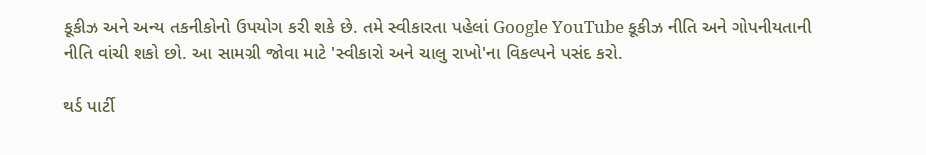કૂકીઝ અને અન્ય તકનીકોનો ઉપયોગ કરી શકે છે. તમે સ્વીકારતા પહેલાં Google YouTube કૂકીઝ નીતિ અને ગોપનીયતાની નીતિ વાંચી શકો છો. આ સામગ્રી જોવા માટે 'સ્વીકારો અને ચાલુ રાખો'ના વિકલ્પને પસંદ કરો.

થર્ડ પાર્ટી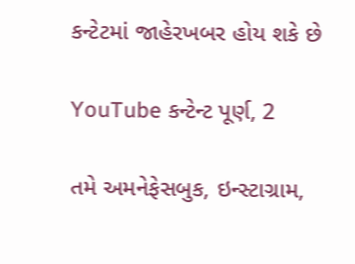કન્ટેટમાં જાહેરખબર હોય શકે છે

YouTube કન્ટેન્ટ પૂર્ણ, 2

તમે અમનેફેસબુક, ઇન્સ્ટાગ્રામ,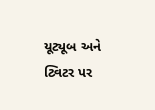યૂટ્યૂબ અને ટ્વિટર પર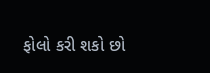ફોલો કરી શકો છો